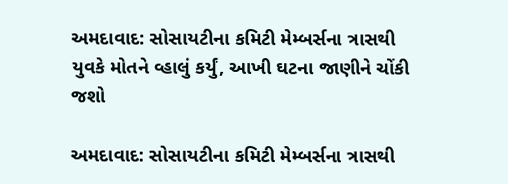અમદાવાદ: સોસાયટીના કમિટી મેમ્બર્સના ત્રાસથી યુવકે મોતને વ્હાલું કર્યું, આખી ઘટના જાણીને ચોંકી જશો

અમદાવાદ: સોસાયટીના કમિટી મેમ્બર્સના ત્રાસથી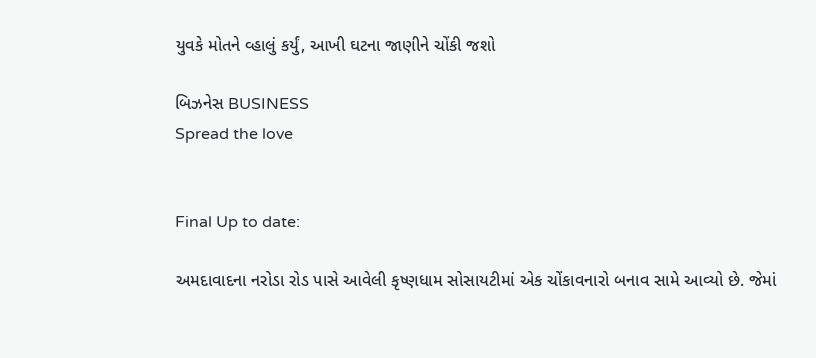યુવકે મોતને વ્હાલું કર્યું, આખી ઘટના જાણીને ચોંકી જશો

બિઝનેસ BUSINESS
Spread the love


Final Up to date:

અમદાવાદના નરોડા રોડ પાસે આવેલી કૃષ્ણધામ સોસાયટીમાં એક ચોંકાવનારો બનાવ સામે આવ્યો છે. જેમાં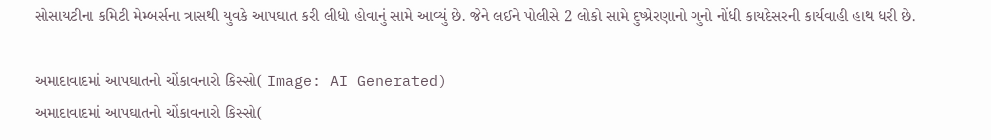સોસાયટીના કમિટી મેમ્બર્સના ત્રાસથી યુવકે આપઘાત કરી લીધો હોવાનું સામે આવ્યું છે. જેને લઈને પોલીસે 2 લોકો સામે દુષ્પ્રેરણાનો ગુનો નોંધી કાયદેસરની કાર્યવાહી હાથ ધરી છે.

અમાદાવાદમાં આપઘાતનો ચોંકાવનારો કિસ્સો( Image: AI Generated)
અમાદાવાદમાં આપઘાતનો ચોંકાવનારો કિસ્સો(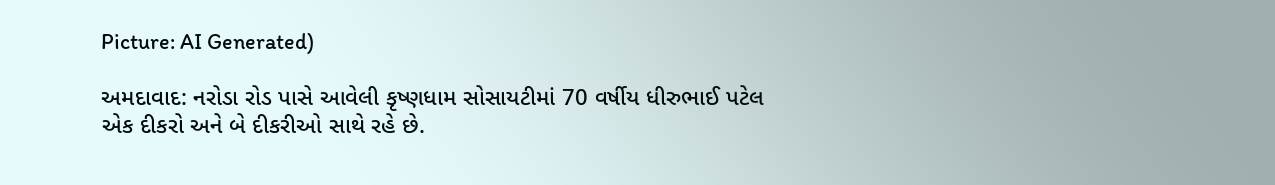Picture: AI Generated)

અમદાવાદ: નરોડા રોડ પાસે આવેલી કૃષ્ણધામ સોસાયટીમાં 70 વર્ષીય ધીરુભાઈ પટેલ એક દીકરો અને બે દીકરીઓ સાથે રહે છે.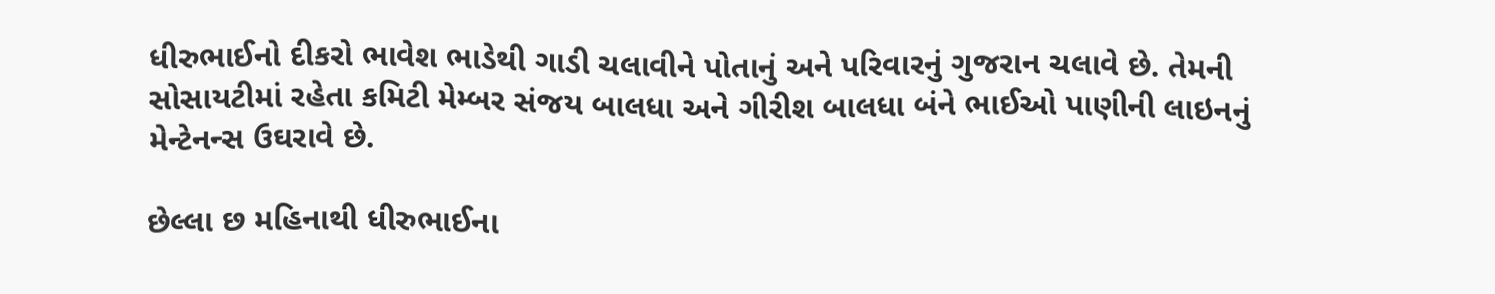ધીરુભાઈનો દીકરો ભાવેશ ભાડેથી ગાડી ચલાવીને પોતાનું અને પરિવારનું ગુજરાન ચલાવે છે. તેમની સોસાયટીમાં રહેતા કમિટી મેમ્બર સંજય બાલધા અને ગીરીશ બાલધા બંને ભાઈઓ પાણીની લાઇનનું મેન્ટેનન્સ ઉઘરાવે છે.

છેલ્લા છ મહિનાથી ધીરુભાઈના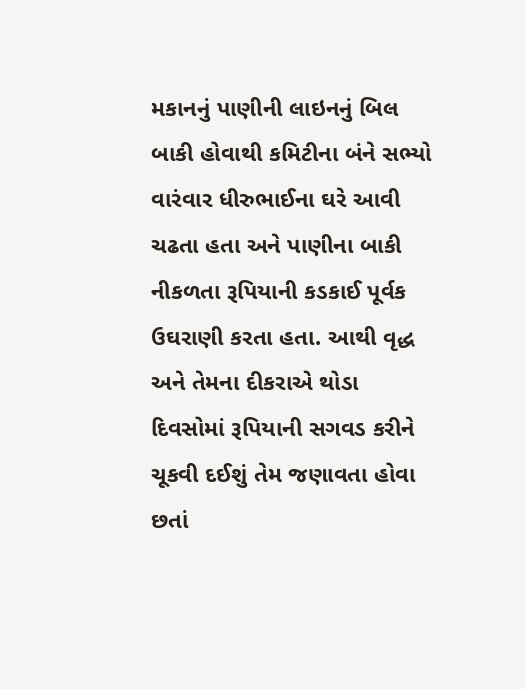મકાનનું પાણીની લાઇનનું બિલ બાકી હોવાથી કમિટીના બંને સભ્યો વારંવાર ધીરુભાઈના ઘરે આવી ચઢતા હતા અને પાણીના બાકી નીકળતા રૂપિયાની કડકાઈ પૂર્વક ઉઘરાણી કરતા હતા. આથી વૃદ્ધ અને તેમના દીકરાએ થોડા દિવસોમાં રૂપિયાની સગવડ કરીને ચૂકવી દઈશું તેમ જણાવતા હોવા છતાં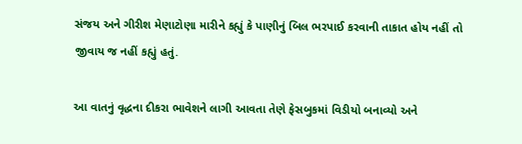સંજય અને ગીરીશ મેણાટોણા મારીને કહ્યું કે પાણીનું બિલ ભરપાઈ કરવાની તાકાત હોય નહીં તો જીવાય જ નહીં કહ્યું હતું.

આ વાતનું વૃદ્ધના દીકરા ભાવેશને લાગી આવતા તેણે ફેસબુકમાં વિડીયો બનાવ્યો અને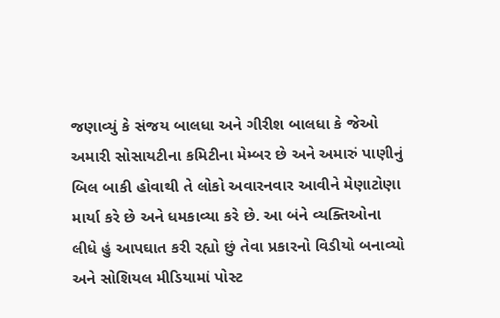જણાવ્યું કે સંજય બાલધા અને ગીરીશ બાલધા કે જેઓ અમારી સોસાયટીના કમિટીના મેમ્બર છે અને અમારું પાણીનું બિલ બાકી હોવાથી તે લોકો અવારનવાર આવીને મેણાટોણા માર્યા કરે છે અને ધમકાવ્યા કરે છે. આ બંને વ્યક્તિઓના લીધે હું આપઘાત કરી રહ્યો છું તેવા પ્રકારનો વિડીયો બનાવ્યો અને સોશિયલ મીડિયામાં પોસ્ટ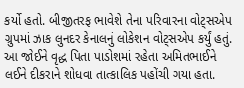કર્યો હતો. બીજીતરફ ભાવેશે તેના પરિવારના વોટ્સએપ ગ્રુપમાં ઝાક લુનદર કેનાલનું લોકેશન વોટ્સએપ કર્યું હતું. આ જોઈને વૃદ્ધ પિતા પાડોશમાં રહેતા અમિતભાઈને લઈને દીકરાને શોધવા તાત્કાલિક પહોંચી ગયા હતા.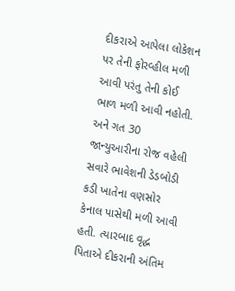દીકરાએ આપેલા લોકેશન પર તેની ફોરવ્હીલ મળી આવી પરંતુ તેની કોઈ ભાળ મળી આવી નહોતી. અને ગત 30 જાન્યુઆરીના રોજ વહેલી સવારે ભાવેશની ડેડબોડી કડી ખાતેના વણસોર કેનાલ પાસેથી મળી આવી હતી. ત્યારબાદ વૃદ્ધ પિતાએ દીકરાની અંતિમ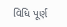વિધિ પૂર્ણ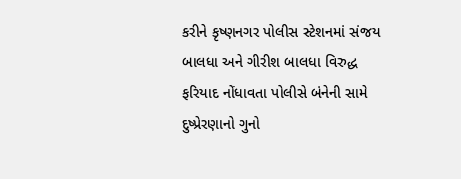કરીને કૃષ્ણનગર પોલીસ સ્ટેશનમાં સંજય બાલધા અને ગીરીશ બાલધા વિરુદ્ધ ફરિયાદ નોંધાવતા પોલીસે બંનેની સામે દુષ્પ્રેરણાનો ગુનો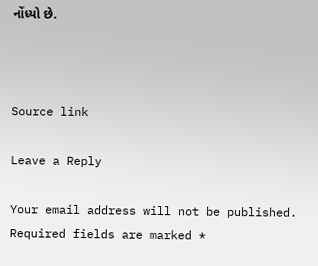નોંધ્યો છે.



Source link

Leave a Reply

Your email address will not be published. Required fields are marked *